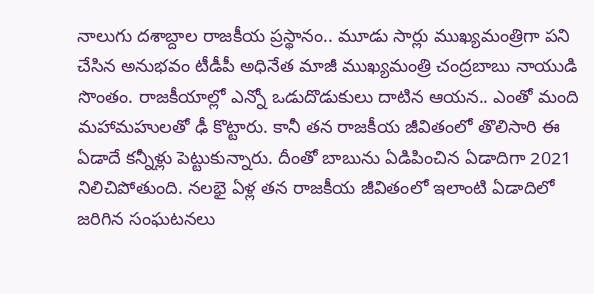నాలుగు దశాబ్దాల రాజకీయ ప్రస్థానం.. మూడు సార్లు ముఖ్యమంత్రిగా పని చేసిన అనుభవం టీడీపీ అధినేత మాజీ ముఖ్యమంత్రి చంద్రబాబు నాయుడి సొంతం. రాజకీయాల్లో ఎన్నో ఒడుదొడుకులు దాటిన ఆయన.. ఎంతో మంది మహామహులతో ఢీ కొట్టారు. కానీ తన రాజకీయ జీవితంలో తొలిసారి ఈ ఏడాదే కన్నీళ్లు పెట్టుకున్నారు. దీంతో బాబును ఏడిపించిన ఏడాదిగా 2021 నిలిచిపోతుంది. నలభై ఏళ్ల తన రాజకీయ జీవితంలో ఇలాంటి ఏడాదిలో జరిగిన సంఘటనలు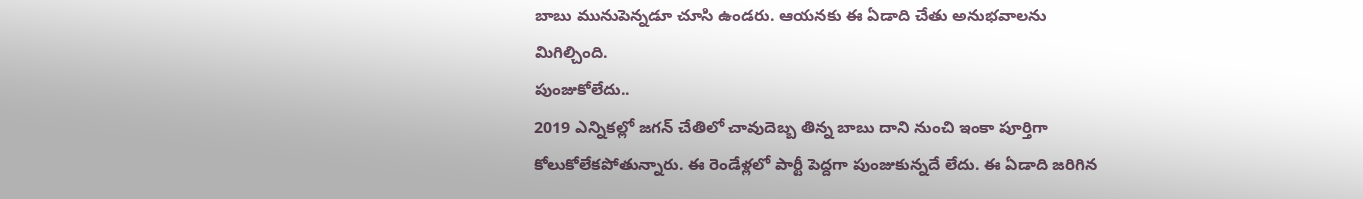బాబు మునుపెన్నడూ చూసి ఉండరు. ఆయనకు ఈ ఏడాది చేతు అనుభవాలను మిగిల్చింది.
పుంజుకోలేదు..
2019 ఎన్నికల్లో జగన్ చేతిలో చావుదెబ్బ తిన్న బాబు దాని నుంచి ఇంకా పూర్తిగా కోలుకోలేకపోతున్నారు. ఈ రెండేళ్లలో పార్టీ పెద్దగా పుంజుకున్నదే లేదు. ఈ ఏడాది జరిగిన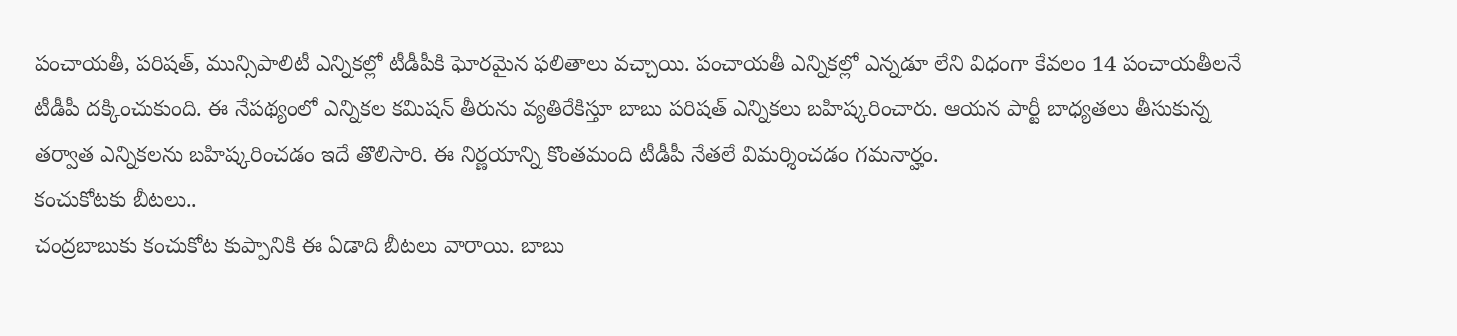పంచాయతీ, పరిషత్, మున్సిపాలిటీ ఎన్నికల్లో టీడీపీకి ఘోరమైన ఫలితాలు వచ్చాయి. పంచాయతీ ఎన్నికల్లో ఎన్నడూ లేని విధంగా కేవలం 14 పంచాయతీలనే టీడీపీ దక్కించుకుంది. ఈ నేపథ్యంలో ఎన్నికల కమిషన్ తీరును వ్యతిరేకిస్తూ బాబు పరిషత్ ఎన్నికలు బహిష్కరించారు. ఆయన పార్టీ బాధ్యతలు తీసుకున్న తర్వాత ఎన్నికలను బహిష్కరించడం ఇదే తొలిసారి. ఈ నిర్ణయాన్ని కొంతమంది టీడీపీ నేతలే విమర్శించడం గమనార్హం.
కంచుకోటకు బీటలు..
చంద్రబాబుకు కంచుకోట కుప్పానికి ఈ ఏడాది బీటలు వారాయి. బాబు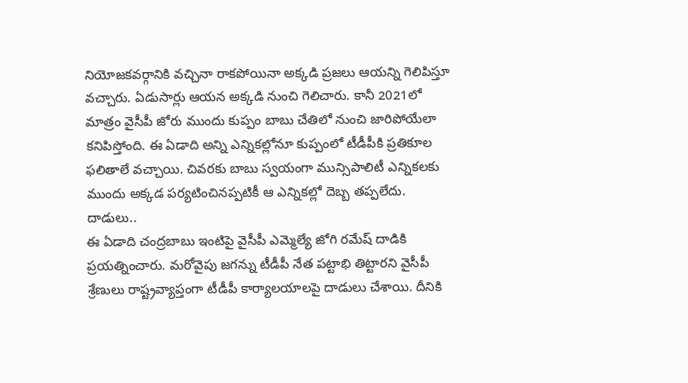నియోజకవర్గానికి వచ్చినా రాకపోయినా అక్కడి ప్రజలు ఆయన్ని గెలిపిస్తూ వచ్చారు. ఏడుసార్లు ఆయన అక్కడి నుంచి గెలిచారు. కానీ 2021లో మాత్రం వైసీపీ జోరు ముందు కుప్పం బాబు చేతిలో నుంచి జారిపోయేలా కనిపిస్తోంది. ఈ ఏడాది అన్ని ఎన్నికల్లోనూ కుప్పంలో టీడీపీకి ప్రతికూల ఫలితాలే వచ్చాయి. చివరకు బాబు స్వయంగా మున్సిపాలిటీ ఎన్నికలకు ముందు అక్కడ పర్యటించినప్పటికీ ఆ ఎన్నికల్లో దెబ్బ తప్పలేదు.
దాడులు..
ఈ ఏడాది చంద్రబాబు ఇంటిపై వైసీపీ ఎమ్మెల్యే జోగి రమేష్ దాడికి ప్రయత్నించారు. మరోవైపు జగన్ను టీడీపీ నేత పట్టాభి తిట్టారని వైసీపీ శ్రేణులు రాష్ట్రవ్యాప్తంగా టీడీపీ కార్యాలయాలపై దాడులు చేశాయి. దీనికి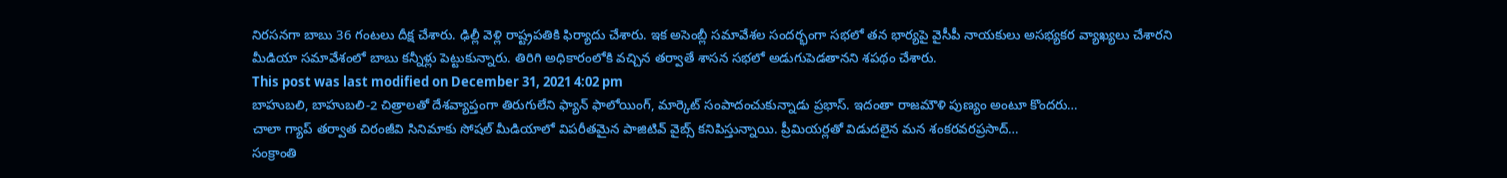నిరసనగా బాబు 36 గంటలు దీక్ష చేశారు. ఢిల్లీ వెళ్లి రాష్ట్రపతికి ఫిర్యాదు చేశారు. ఇక అసెంబ్లీ సమావేశల సందర్భంగా సభలో తన భార్యపై వైసీపీ నాయకులు అసభ్యకర వ్యాఖ్యలు చేశారని మీడియా సమావేశంలో బాబు కన్నీళ్లు పెట్టుకున్నారు. తిరిగి అధికారంలోకి వచ్చిన తర్వాతే శాసన సభలో అడుగుపెడతానని శపథం చేశారు.
This post was last modified on December 31, 2021 4:02 pm
బాహుబలి, బాహుబలి-2 చిత్రాలతో దేశవ్యాప్తంగా తిరుగులేని ఫ్యాన్ ఫాలోయింగ్, మార్కెట్ సంపాదంచుకున్నాడు ప్రభాస్. ఇదంతా రాజమౌళి పుణ్యం అంటూ కొందరు…
చాలా గ్యాప్ తర్వాత చిరంజీవి సినిమాకు సోషల్ మీడియాలో విపరీతమైన పాజిటివ్ వైబ్స్ కనిపిస్తున్నాయి. ప్రీమియర్లతో విడుదలైన మన శంకరవరప్రసాద్…
సంక్రాంతి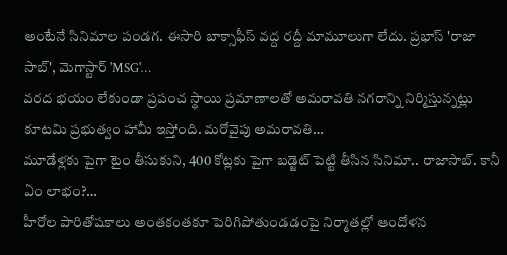అంటేనే సినిమాల పండగ. ఈసారి బాక్సాఫీస్ వద్ద రద్దీ మామూలుగా లేదు. ప్రభాస్ 'రాజా సాబ్', మెగాస్టార్ 'MSG'…
వరద భయం లేకుండా ప్రపంచ స్థాయి ప్రమాణాలతో అమరావతి నగరాన్ని నిర్మిస్తున్నట్లు కూటమి ప్రభుత్వం హామీ ఇస్తోంది. మరోవైపు అమరావతి…
మూడేళ్లకు పైగా టైం తీసుకుని, 400 కోట్లకు పైగా బడ్జెట్ పెట్టి తీసిన సినిమా.. రాజాసాబ్. కానీ ఏం లాభం?…
హీరోల పారితోషకాలు అంతకంతకూ పెరిగిపోతుండడంపై నిర్మాతల్లో ఆందోళన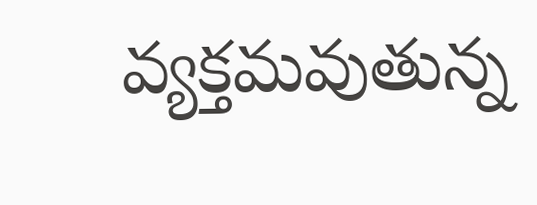వ్యక్తమవుతున్న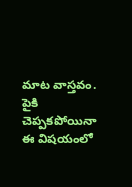మాట వాస్తవం. పైకి చెప్పకపోయినా ఈ విషయంలో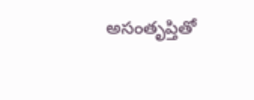అసంతృప్తితో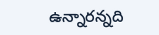ఉన్నారన్నది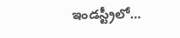ఇండస్ట్రీలో…